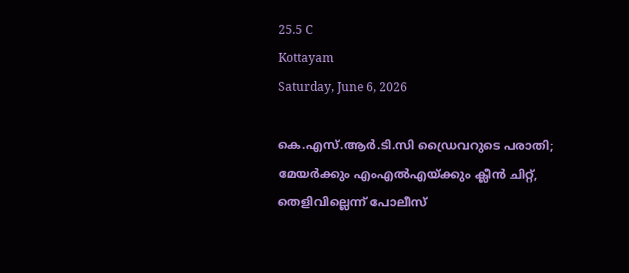25.5 C
Kottayam
Saturday, June 6, 2026

കെ.എസ്.ആര്‍.ടി.സി ഡ്രൈവറുടെ പരാതി; മേയർക്കും എംഎൽഎയ്ക്കും ക്ലീൻ ചിറ്റ്, തെളിവില്ലെന്ന് പോലീസ്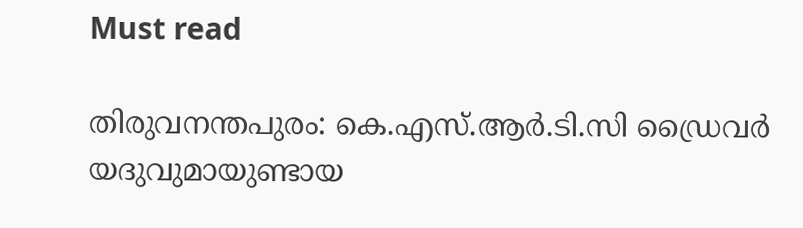Must read

തിരുവനന്തപുരം: കെ.എസ്.ആര്‍.ടി.സി ഡ്രൈവര്‍ യദുവുമായുണ്ടായ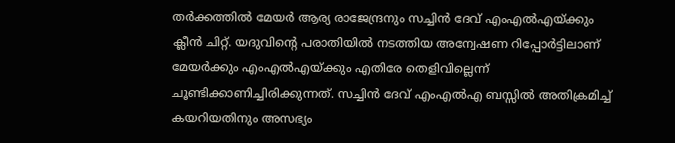തര്‍ക്കത്തില്‍ മേയര്‍ ആര്യ രാജേന്ദ്രനും സച്ചിന്‍ ദേവ് എംഎല്‍എയ്ക്കും ക്ലീന്‍ ചിറ്റ്. യദുവിന്റെ പരാതിയില്‍ നടത്തിയ അന്വേഷണ റിപ്പോര്‍ട്ടിലാണ് മേയര്‍ക്കും എംഎല്‍എയ്ക്കും എതിരേ തെളിവില്ലെന്ന് ചൂണ്ടിക്കാണിച്ചിരിക്കുന്നത്. സച്ചിന്‍ ദേവ് എംഎല്‍എ ബസ്സില്‍ അതിക്രമിച്ച് കയറിയതിനും അസഭ്യം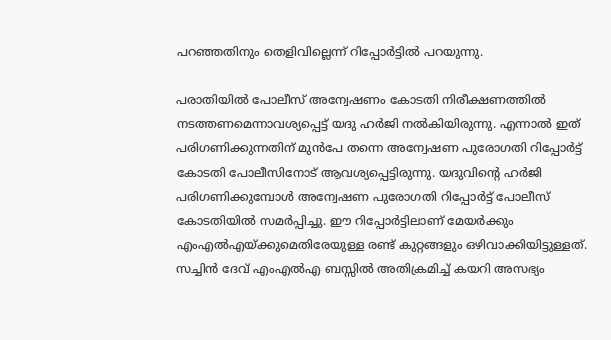പറഞ്ഞതിനും തെളിവില്ലെന്ന് റിപ്പോര്‍ട്ടില്‍ പറയുന്നു.

പരാതിയില്‍ പോലീസ് അന്വേഷണം കോടതി നിരീക്ഷണത്തില്‍ നടത്തണമെന്നാവശ്യപ്പെട്ട് യദു ഹര്‍ജി നല്‍കിയിരുന്നു. എന്നാല്‍ ഇത് പരിഗണിക്കുന്നതിന് മുന്‍പേ തന്നെ അന്വേഷണ പുരോഗതി റിപ്പോര്‍ട്ട് കോടതി പോലീസിനോട് ആവശ്യപ്പെട്ടിരുന്നു. യദുവിന്റെ ഹര്‍ജി പരിഗണിക്കുമ്പോള്‍ അന്വേഷണ പുരോഗതി റിപ്പോര്‍ട്ട് പോലീസ് കോടതിയില്‍ സമര്‍പ്പിച്ചു. ഈ റിപ്പോര്‍ട്ടിലാണ് മേയർക്കും എംഎല്‍എയ്ക്കുമെതിരേയുള്ള രണ്ട് കുറ്റങ്ങളും ഒഴിവാക്കിയിട്ടുള്ളത്. സച്ചിന്‍ ദേവ് എംഎല്‍എ ബസ്സില്‍ അതിക്രമിച്ച് കയറി അസഭ്യം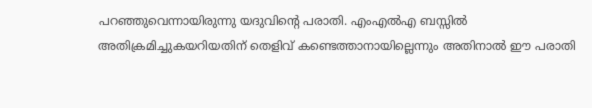പറഞ്ഞുവെന്നായിരുന്നു യദുവിന്റെ പരാതി. എംഎല്‍എ ബസ്സില്‍ അതിക്രമിച്ചുകയറിയതിന് തെളിവ് കണ്ടെത്താനായില്ലെന്നും അതിനാല്‍ ഈ പരാതി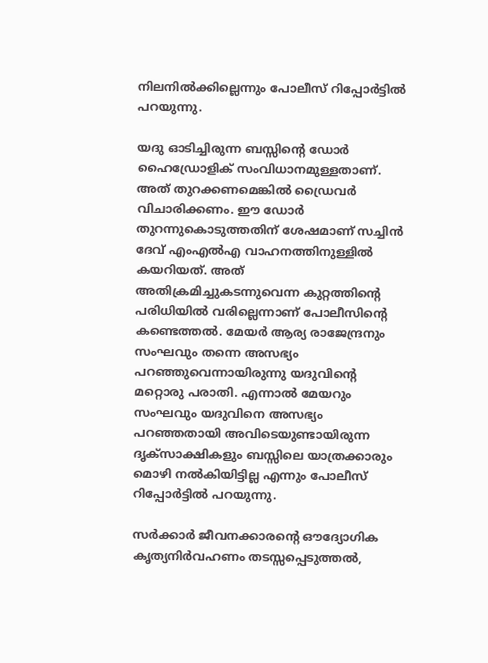നിലനില്‍ക്കില്ലെന്നും പോലീസ് റിപ്പോര്‍ട്ടില്‍ പറയുന്നു.

യദു ഓടിച്ചിരുന്ന ബസ്സിന്റെ ഡോര്‍ ഹൈഡ്രോളിക് സംവിധാനമുള്ളതാണ്. അത് തുറക്കണമെങ്കില്‍ ഡ്രൈവര്‍ വിചാരിക്കണം. ഈ ഡോര്‍ തുറന്നുകൊടുത്തതിന് ശേഷമാണ് സച്ചിന്‍ ദേവ് എംഎല്‍എ വാഹനത്തിനുള്ളില്‍ കയറിയത്. അത് അതിക്രമിച്ചുകടന്നുവെന്ന കുറ്റത്തിന്റെ പരിധിയില്‍ വരില്ലെന്നാണ് പോലീസിന്റെ കണ്ടെത്തല്‍. മേയര്‍ ആര്യ രാജേന്ദ്രനും സംഘവും തന്നെ അസഭ്യം പറഞ്ഞുവെന്നായിരുന്നു യദുവിന്റെ മറ്റൊരു പരാതി. എന്നാല്‍ മേയറും സംഘവും യദുവിനെ അസഭ്യം പറഞ്ഞതായി അവിടെയുണ്ടായിരുന്ന ദൃക്‌സാക്ഷികളും ബസ്സിലെ യാത്രക്കാരും മൊഴി നല്‍കിയിട്ടില്ല എന്നും പോലീസ് റിപ്പോര്‍ട്ടില്‍ പറയുന്നു.

സര്‍ക്കാര്‍ ജീവനക്കാരന്റെ ഔദ്യോഗിക കൃത്യനിര്‍വഹണം തടസ്സപ്പെടുത്തല്‍,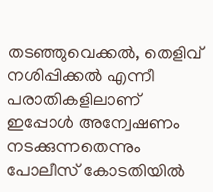തടഞ്ഞുവെക്കല്‍, തെളിവ് നശിപ്പിക്കല്‍ എന്നീ പരാതികളിലാണ് ഇപ്പോള്‍ അന്വേഷണം നടക്കുന്നതെന്നും പോലീസ് കോടതിയില്‍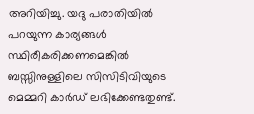അറിയിച്ചു. യദു പരാതിയില്‍ പറയുന്ന കാര്യങ്ങള്‍ സ്ഥിരീകരിക്കണമെങ്കില്‍ ബസ്സിനുള്ളിലെ സിസിടിവിയുടെ മെമ്മറി കാര്‍ഡ് ലഭിക്കേണ്ടതുണ്ട്.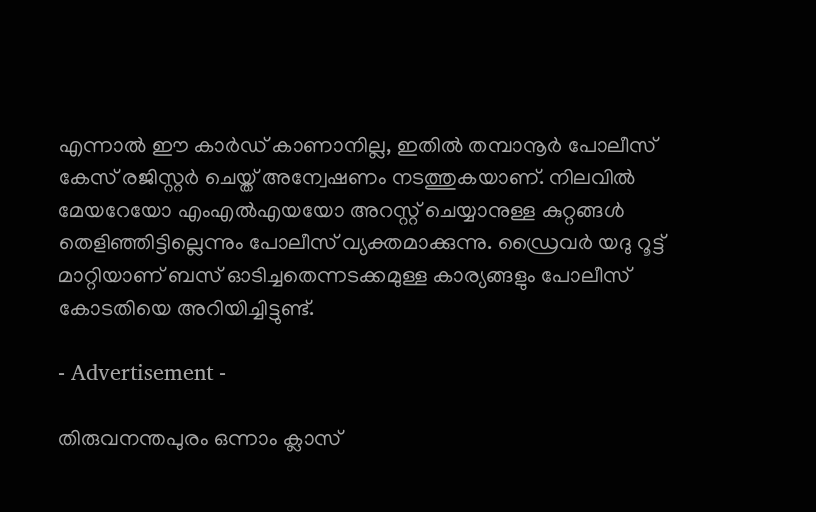എന്നാല്‍ ഈ കാര്‍ഡ് കാണാനില്ല, ഇതില്‍ തമ്പാനൂര്‍ പോലീസ് കേസ് രജിസ്റ്റര്‍ ചെയ്ത് അന്വേഷണം നടത്തുകയാണ്. നിലവില്‍ മേയറേയോ എംഎല്‍എയയോ അറസ്റ്റ് ചെയ്യാനുള്ള കുറ്റങ്ങള്‍ തെളിഞ്ഞിട്ടില്ലെന്നും പോലീസ് വ്യക്തമാക്കുന്നു. ഡ്രൈവര്‍ യദു റൂട്ട് മാറ്റിയാണ് ബസ് ഓടിച്ചതെന്നടക്കമുള്ള കാര്യങ്ങളും പോലീസ് കോടതിയെ അറിയിച്ചിട്ടുണ്ട്.

- Advertisement -

തിരുവനന്തപുരം ഒന്നാം ക്ലാസ്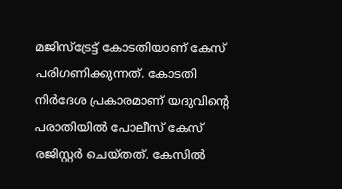മജിസ്‌ട്രേട്ട് കോടതിയാണ് കേസ് പരിഗണിക്കുന്നത്. കോടതി നിര്‍ദേശ പ്രകാരമാണ് യദുവിന്റെ പരാതിയില്‍ പോലീസ് കേസ് രജിസ്റ്റര്‍ ചെയ്തത്. കേസില്‍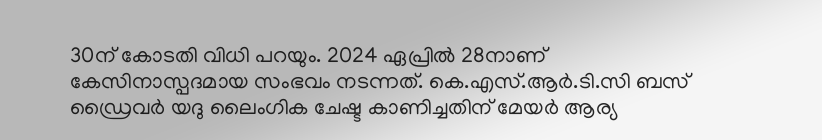30ന് കോടതി വിധി പറയും. 2024 ഏപ്രില്‍ 28നാണ് കേസിനാസ്പദമായ സംഭവം നടന്നത്. കെ.എസ്.ആര്‍.ടി.സി ബസ് ഡ്രൈവര്‍ യദു ലൈംഗിക ചേഷ്ട കാണിച്ചതിന് മേയര്‍ ആര്യ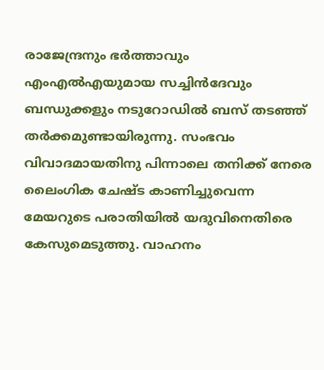രാജേന്ദ്രനും ഭര്‍ത്താവും എംഎല്‍എയുമായ സച്ചിന്‍ദേവും ബന്ധുക്കളും നടുറോഡില്‍ ബസ് തടഞ്ഞ് തര്‍ക്കമുണ്ടായിരുന്നു. സംഭവം വിവാദമായതിനു പിന്നാലെ തനിക്ക് നേരെ ലൈംഗിക ചേഷ്ട കാണിച്ചുവെന്ന മേയറുടെ പരാതിയില്‍ യദുവിനെതിരെ കേസുമെടുത്തു. വാഹനം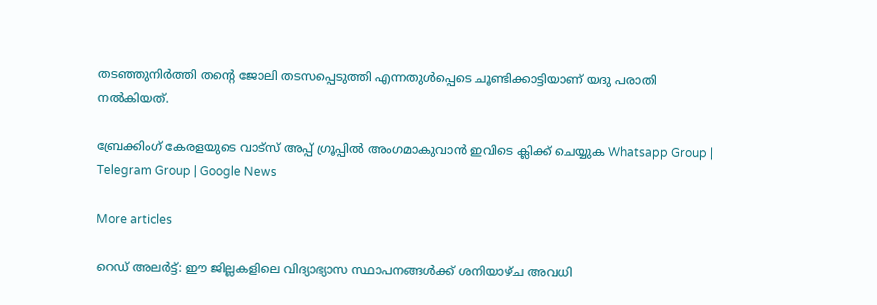തടഞ്ഞുനിര്‍ത്തി തന്റെ ജോലി തടസപ്പെടുത്തി എന്നതുള്‍പ്പെടെ ചൂണ്ടിക്കാട്ടിയാണ് യദു പരാതി നല്‍കിയത്.

ബ്രേക്കിംഗ് കേരളയുടെ വാട്സ് അപ്പ് ഗ്രൂപ്പിൽ അംഗമാകുവാൻ ഇവിടെ ക്ലിക്ക് ചെയ്യുക Whatsapp Group | Telegram Group | Google News

More articles

റെഡ് അലർട്ട്: ഈ ജില്ലകളിലെ വിദ്യാഭ്യാസ സ്ഥാപനങ്ങൾക്ക് ശനിയാഴ്ച അവധി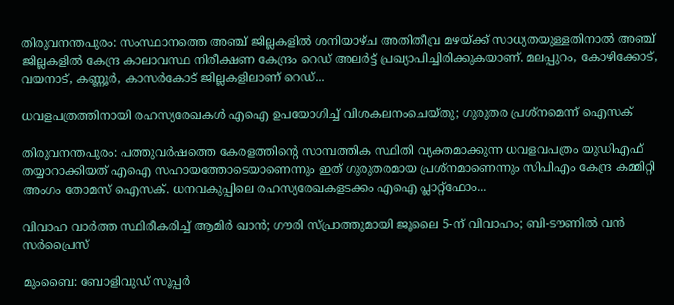തിരുവനന്തപുരം: സംസ്ഥാനത്തെ അഞ്ച് ജില്ലകളിൽ ശനിയാഴ്ച അതിതീവ്ര മഴയ്ക്ക് സാധ്യതയുള്ളതിനാൽ അഞ്ച് ജില്ലകളിൽ കേന്ദ്ര കാലാവസ്ഥ നിരീക്ഷണ കേന്ദ്രം റെഡ് അലർട്ട് പ്രഖ്യാപിച്ചിരിക്കുകയാണ്. മലപ്പുറം, കോഴിക്കോട്, വയനാട്, കണ്ണൂർ, കാസർകോട് ജില്ലകളിലാണ് റെഡ്...

ധവളപത്രത്തിനായി രഹസ്യരേഖകൾ എഐ ഉപയോഗിച്ച് വിശകലനംചെയ്തു; ഗുരുതര പ്രശ്‌നമെന്ന് ഐസക്

തിരുവനന്തപുരം: പത്തുവർഷത്തെ കേരളത്തിന്റെ സാമ്പത്തിക സ്ഥിതി വ്യക്തമാക്കുന്ന ധവളവപത്രം യുഡിഎഫ് തയ്യാറാക്കിയത് എഐ സഹായത്തോടെയാണെന്നും ഇത് ഗുരുതരമായ പ്രശ്‌നമാണെന്നും സിപിഎം കേന്ദ്ര കമ്മിറ്റി അംഗം തോമസ് ഐസക്. ധനവകുപ്പിലെ രഹസ്യരേഖകളടക്കം എഐ പ്ലാറ്റ്‌ഫോം...

വിവാഹ വാർത്ത സ്ഥിരീകരിച്ച് ആമിർ ഖാൻ; ഗൗരി സ്പ്രാത്തുമായി ജൂലൈ 5-ന് വിവാഹം; ബി-ടൗണിൽ വൻ സർപ്രൈസ്

മുംബൈ: ബോളിവുഡ് സൂപ്പർ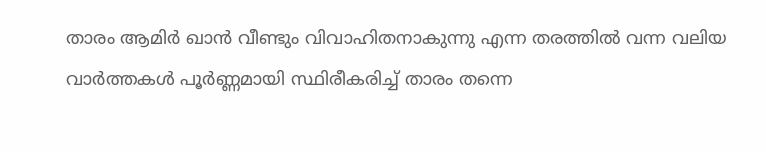താരം ആമിർ ഖാൻ വീണ്ടും വിവാഹിതനാകുന്നു എന്ന തരത്തിൽ വന്ന വലിയ വാർത്തകൾ പൂർണ്ണമായി സ്ഥിരീകരിച്ച് താരം തന്നെ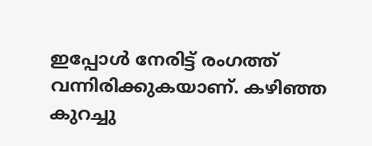ഇപ്പോൾ നേരിട്ട് രംഗത്ത് വന്നിരിക്കുകയാണ്. കഴിഞ്ഞ കുറച്ചു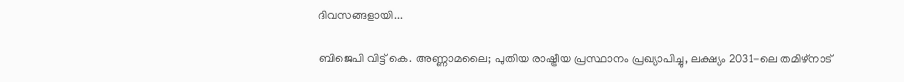ദിവസങ്ങളായി...

ബിജെപി വിട്ട് കെ. അണ്ണാമലൈ; പുതിയ രാഷ്ട്രീയ പ്രസ്ഥാനം പ്രഖ്യാപിച്ചു, ലക്ഷ്യം 2031-ലെ തമിഴ്‌നാട്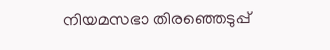നിയമസഭാ തിരഞ്ഞെടുപ്പ്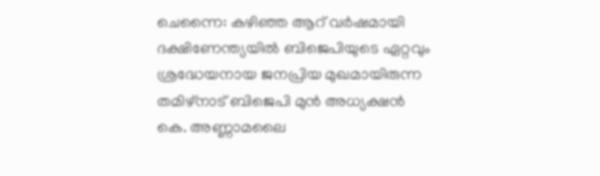ചെന്നൈ: കഴിഞ്ഞ ആറ് വർഷമായി ദക്ഷിണേന്ത്യയിൽ ബിജെപിയുടെ ഏറ്റവും ശ്രദ്ധേയനായ ജനപ്രിയ മുഖമായിരുന്ന തമിഴ്‌നാട് ബിജെപി മുൻ അധ്യക്ഷൻ കെ. അണ്ണാമലൈ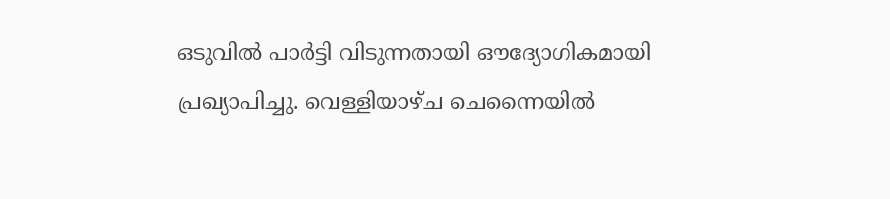ഒടുവിൽ പാർട്ടി വിടുന്നതായി ഔദ്യോഗികമായി പ്രഖ്യാപിച്ചു. വെള്ളിയാഴ്ച ചെന്നൈയിൽ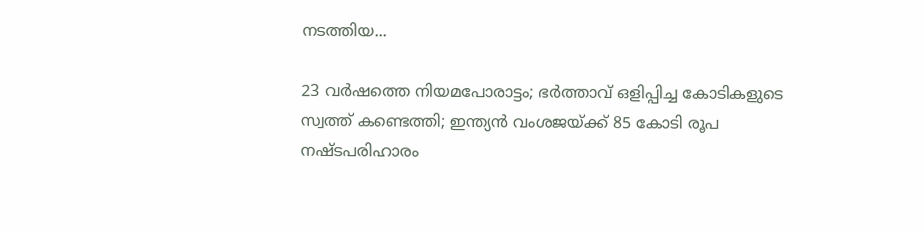നടത്തിയ...

23 വർഷത്തെ നിയമപോരാട്ടം; ഭർത്താവ് ഒളിപ്പിച്ച കോടികളുടെ സ്വത്ത് കണ്ടെത്തി; ഇന്ത്യൻ വംശജയ്ക്ക് 85 കോടി രൂപ നഷ്ടപരിഹാരം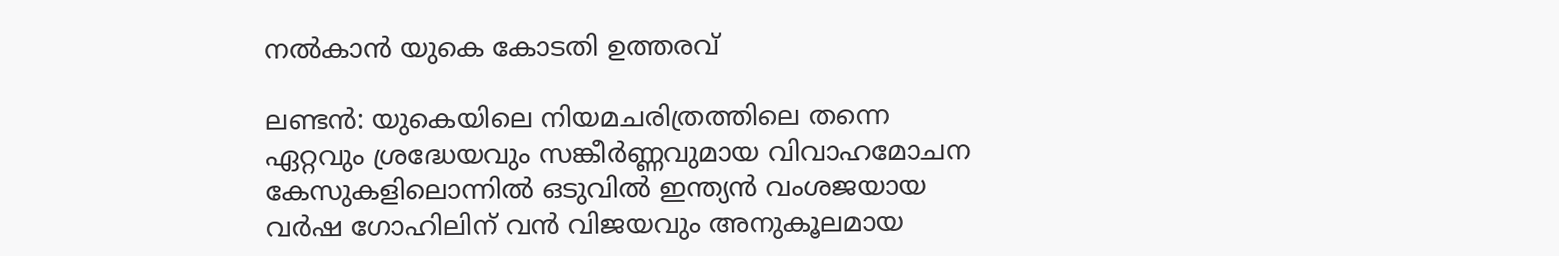നൽകാൻ യുകെ കോടതി ഉത്തരവ്

ലണ്ടൻ: യുകെയിലെ നിയമചരിത്രത്തിലെ തന്നെ ഏറ്റവും ശ്രദ്ധേയവും സങ്കീർണ്ണവുമായ വിവാഹമോചന കേസുകളിലൊന്നിൽ ഒടുവിൽ ഇന്ത്യൻ വംശജയായ വർഷ ഗോഹിലിന് വൻ വിജയവും അനുകൂലമായ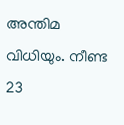അന്തിമ വിധിയും. നീണ്ട 23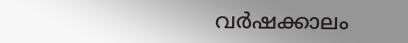വർഷക്കാലം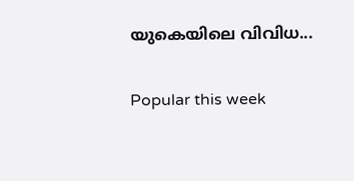യുകെയിലെ വിവിധ...

Popular this week